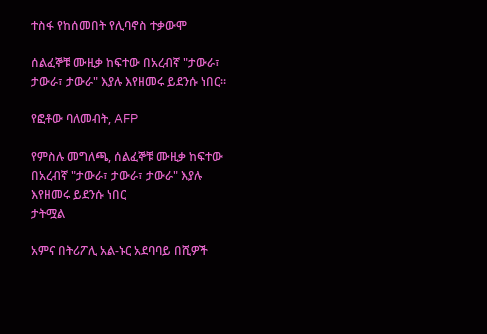ተስፋ የከሰመበት የሊባኖስ ተቃውሞ

ሰልፈኞቹ ሙዚቃ ከፍተው በአረብኛ "ታውራ፣ ታውራ፣ ታውራ" እያሉ እየዘመሩ ይደንሱ ነበር።

የፎቶው ባለመብት, AFP

የምስሉ መግለጫ, ሰልፈኞቹ ሙዚቃ ከፍተው በአረብኛ "ታውራ፣ ታውራ፣ ታውራ" እያሉ እየዘመሩ ይደንሱ ነበር
ታትሟል

አምና በትሪፖሊ አል-ኑር አደባባይ በሺዎች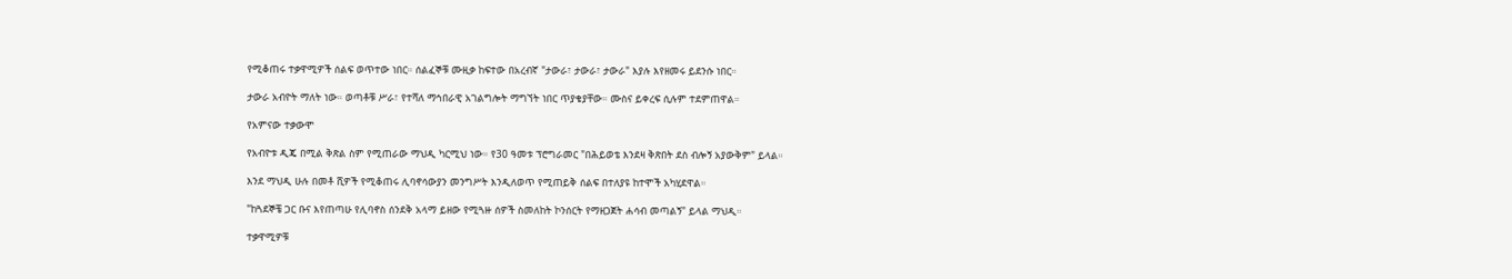የሚቆጠሩ ተቃዋሚዎች ሰልፍ ወጥተው ነበር። ሰልፈኞቹ ሙዚቃ ከፍተው በአረብኛ "ታውራ፣ ታውራ፣ ታውራ" እያሉ እየዘመሩ ይደንሱ ነበር።

ታውራ አብዮት ማለት ነው። ወጣቶቹ ሥራ፣ የተሻለ ማኅበራዊ አገልግሎት ማግኘት ነበር ጥያቄያቸው። ሙስና ይቀረፍ ሲሉም ተደምጠዋል።

የአምናው ተቃውሞ

የአብዮቱ ዲጄ በሚል ቅጽል ስም የሚጠራው ማህዲ ካርሚህ ነው። የ30 ዓመቱ ፕሮግራመር "በሕይወቴ እንደዛ ቅጽበት ደስ ብሎኝ አያውቅም" ይላል።

እንደ ማህዲ ሁሉ በመቶ ሺዎች የሚቆጠሩ ሊባኖሳውያን መንግሥት እንዲለወጥ የሚጠይቅ ሰልፍ በተለያዩ ከተሞች አካሂደዋል።

"ከጓደኞቼ ጋር ቡና እየጠጣሁ የሊባኖስ ሰንደቅ አላማ ይዘው የሚጓዙ ሰዎች ስመለከት ኮንሰርት የማዘጋጀት ሐሳብ መጣልኝ" ይላል ማህዲ።

ተቃዋሚዎቹ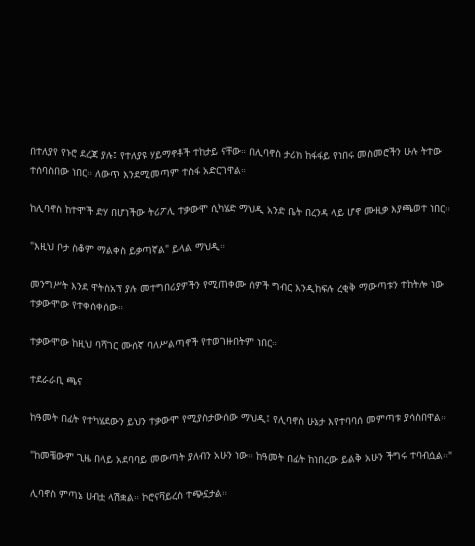በተለያየ የኑሮ ደረጃ ያሉ፤ የተለያዩ ሃይማኖቶች ተከታይ ናቸው። በሊባኖስ ታሪክ ከፋፋይ የነበሩ መስመሮችን ሁሉ ትተው ተሰባስበው ነበር። ለውጥ እንደሚመጣም ተስፋ አድርገዋል።

ከሊባኖስ ከተሞች ድሃ በሆነችው ትሪፖሊ ተቃውሞ ሲካሄድ ማህዲ አንድ ቤት በረንዳ ላይ ሆኖ ሙዚቃ እያጫወተ ነበር።

"እዚህ ቦታ ስቆም ማልቀስ ይቃጣኛል" ይላል ማህዲ።

መንግሥት እንደ ዋትስአፕ ያሉ መተግበሪያዎችን የሚጠቀሙ ሰዎች ግብር እንዲከፍሉ ረቂቅ ማውጣቱን ተከትሎ ነው ተቃውሞው የተቀሰቀሰው።

ተቃውሞው ከዚህ ባሻገር ሙሰኛ ባለሥልጣኖች የተወገዙበትም ነበር።

ተደራራቢ ጫና

ከዓመት በፊት የተካሄደውን ይህን ተቃውሞ የሚያስታውሰው ማህዲ፤ የሊባኖስ ሁኔታ እየተባባሰ መምጣቱ ያሳስበዋል።

"ከመቼውም ጊዜ በላይ አደባባይ መውጣት ያለብን አሁን ነው። ከዓመት በፊት ከነበረው ይልቅ አሁን ችግሩ ተባብሷል።"

ሊባኖስ ምጣኔ ሀብቷ ላሽቋል። ኮሮናቫይረስ ተጭኗታል።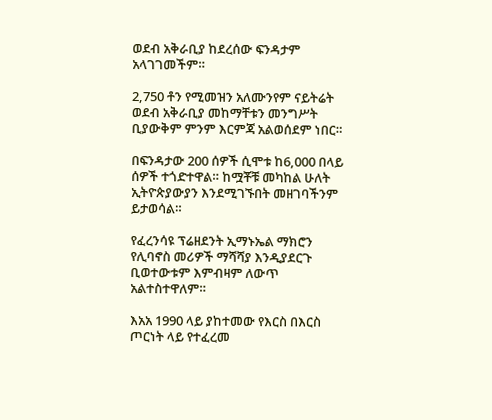ወደብ አቅራቢያ ከደረሰው ፍንዳታም አላገገመችም።

2,750 ቶን የሚመዝን አለሙንየም ናይትሬት ወደብ አቅራቢያ መከማቸቱን መንግሥት ቢያውቅም ምንም እርምጃ አልወሰደም ነበር።

በፍንዳታው 200 ሰዎች ሲሞቱ ከ6,000 በላይ ሰዎች ተጎድተዋል። ከሟቾቹ መካከል ሁለት ኢትዮጵያውያን እንደሚገኙበት መዘገባችንም ይታወሳል።

የፈረንሳዩ ፕሬዘደንት ኢማኑኤል ማክሮን የሊባኖስ መሪዎች ማሻሻያ እንዲያደርጉ ቢወተውቱም እምብዛም ለውጥ አልተስተዋለም።

እአአ 1990 ላይ ያከተመው የእርስ በእርስ ጦርነት ላይ የተፈረመ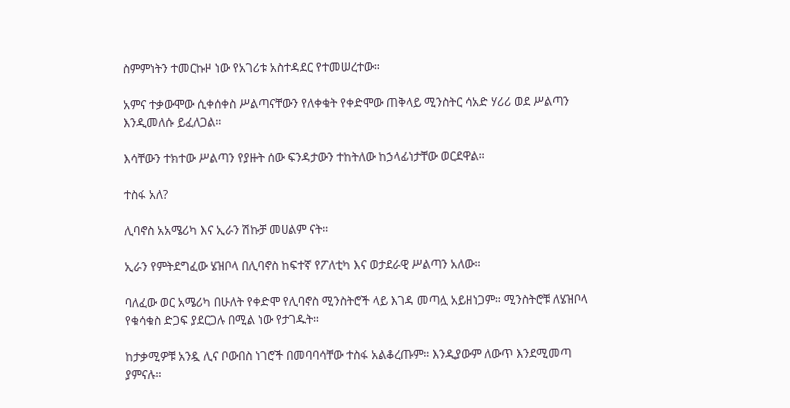ስምምነትን ተመርኩዞ ነው የአገሪቱ አስተዳደር የተመሠረተው።

አምና ተቃውሞው ሲቀሰቀስ ሥልጣናቸውን የለቀቁት የቀድሞው ጠቅላይ ሚንስትር ሳአድ ሃሪሪ ወደ ሥልጣን እንዲመለሱ ይፈለጋል።

እሳቸውን ተክተው ሥልጣን የያዙት ሰው ፍንዳታውን ተከትለው ከኃላፊነታቸው ወርደዋል።

ተስፋ አለ?

ሊባኖስ አአሜሪካ እና ኢራን ሽኩቻ መሀልም ናት።

ኢራን የምትደግፈው ሄዝቦላ በሊባኖስ ከፍተኛ የፖለቲካ እና ወታደራዊ ሥልጣን አለው።

ባለፈው ወር አሜሪካ በሁለት የቀድሞ የሊባኖስ ሚንስትሮች ላይ እገዳ መጣሏ አይዘነጋም። ሚንስትሮቹ ለሄዝቦላ የቁሳቁስ ድጋፍ ያደርጋሉ በሚል ነው የታገዱት።

ከታቃሚዎቹ አንዷ ሊና ቦውበስ ነገሮች በመባባሳቸው ተስፋ አልቆረጡም። እንዲያውም ለውጥ እንደሚመጣ ያምናሉ።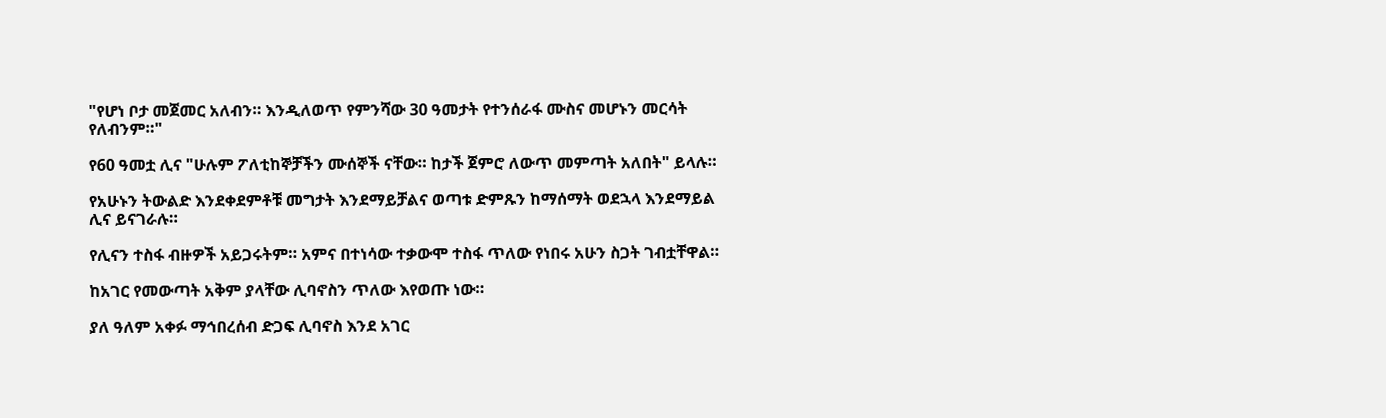"የሆነ ቦታ መጀመር አለብን። እንዲለወጥ የምንሻው 30 ዓመታት የተንሰራፋ ሙስና መሆኑን መርሳት የለብንም።"

የ60 ዓመቷ ሊና "ሁሉም ፖለቲከኞቻችን ሙሰኞች ናቸው። ከታች ጀምሮ ለውጥ መምጣት አለበት" ይላሉ።

የአሁኑን ትውልድ እንደቀደምቶቹ መግታት እንደማይቻልና ወጣቱ ድምጹን ከማሰማት ወደኋላ እንደማይል ሊና ይናገራሉ።

የሊናን ተስፋ ብዙዎች አይጋሩትም። አምና በተነሳው ተቃውሞ ተስፋ ጥለው የነበሩ አሁን ስጋት ገብቷቸዋል።

ከአገር የመውጣት አቅም ያላቸው ሊባኖስን ጥለው እየወጡ ነው።

ያለ ዓለም አቀፉ ማኅበረሰብ ድጋፍ ሊባኖስ እንደ አገር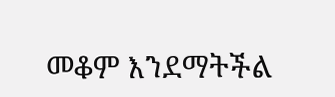መቆም እንደማትችል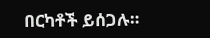በርካቶች ይሰጋሉ።